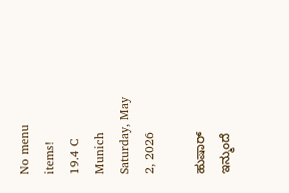No menu items!
19.4 C
Munich
Saturday, May 2, 2026

ಹುಷಾರ್ ಇನ್ಮುಂದೆ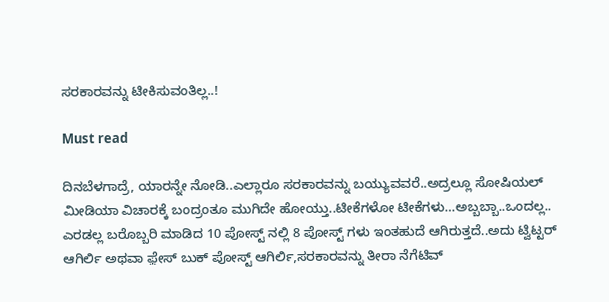ಸರಕಾರವನ್ನು ಟೀಕಿಸುವಂತಿಲ್ಲ..!

Must read

ದಿನಬೆಳಗಾದ್ರೆ, ಯಾರನ್ನೇ ನೋಡಿ..ಎಲ್ಲಾರೂ ಸರಕಾರವನ್ನು ಬಯ್ಯುವವರೆ..ಅದ್ರಲ್ಲೂ ಸೋಷಿಯಲ್ ಮೀಡಿಯಾ ವಿಚಾರಕ್ಕೆ ಬಂದ್ರಂತೂ ಮುಗಿದೇ ಹೋಯ್ತು..ಟೀಕೆಗಳೋ ಟೀಕೆಗಳು…ಅಬ್ಬಬ್ಬಾ..ಒಂದಲ್ಲ.. ಎರಡಲ್ಲ ಬರೊಬ್ಬರಿ ಮಾಡಿದ 10 ಪೋಸ್ಟ್ ನಲ್ಲಿ 8 ಪೋಸ್ಟ್ ಗಳು ಇಂತಹುದೆ ಆಗಿರುತ್ತದೆ..ಅದು ಟ್ವಿಟ್ಟರ್ ಆಗಿರ್ಲಿ ಅಥವಾ ಫ಼ೇಸ್ ಬುಕ್ ಪೋಸ್ಟ್ ಆಗಿರ್ಲಿ,ಸರಕಾರವನ್ನು ತೀರಾ ನೆಗೆಟಿವ್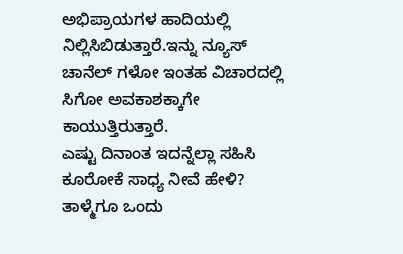ಅಭಿಪ್ರಾಯಗಳ ಹಾದಿಯಲ್ಲಿ ನಿಲ್ಲಿಸಿಬಿಡುತ್ತಾರೆ.ಇನ್ನು ನ್ಯೂಸ್ ಚಾನೆಲ್ ಗಳೋ ಇಂತಹ ವಿಚಾರದಲ್ಲಿ ಸಿಗೋ ಅವಕಾಶಕ್ಕಾಗೇ ಕಾಯುತ್ತಿರುತ್ತಾರೆ.
ಎಷ್ಟು ದಿನಾಂತ ಇದನ್ನೆಲ್ಲಾ ಸಹಿಸಿ ಕೂರೋಕೆ ಸಾಧ್ಯ ನೀವೆ ಹೇಳಿ? ತಾಳ್ಮೆಗೂ ಒಂದು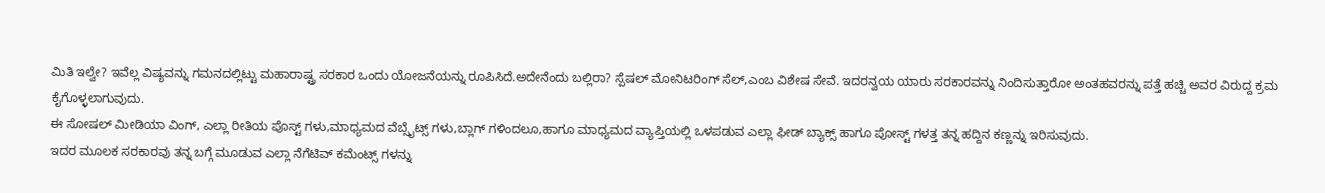ಮಿತಿ ಇಲ್ವೇ? ಇವೆಲ್ಲ ವಿಷ್ಯವನ್ನು ಗಮನದಲ್ಲಿಟ್ಟು ಮಹಾರಾಷ್ಟ್ರ ಸರಕಾರ ಒಂದು ಯೋಜನೆಯನ್ನು ರೂಪಿಸಿದೆ.ಅದೇನೆಂದು ಬಲ್ಲಿರಾ? ಸ್ಪೆಷಲ್ ಮೋನಿಟರಿಂಗ್ ಸೆಲ್,ಎಂಬ ವಿಶೇಷ ಸೇವೆ. ಇದರನ್ವಯ ಯಾರು ಸರಕಾರವನ್ನು ನಿಂದಿಸುತ್ತಾರೋ ಅಂತಹವರನ್ನು ಪತ್ತೆ ಹಚ್ಚಿ ಅವರ ವಿರುದ್ದ ಕ್ರಮ ಕೈಗೊಳ್ಳಲಾಗುವುದು.
ಈ ಸೋಷಲ್ ಮೀಡಿಯಾ ವಿಂಗ್, ಎಲ್ಲಾ ರೀತಿಯ ಪೊಸ್ಟ್ ಗಳು,ಮಾಧ್ಯಮದ ವೆಬ್ಸೈಟ್ಸ್ ಗಳು,ಬ್ಲಾಗ್ ಗಳಿಂದಲೂ,ಹಾಗೂ ಮಾಧ್ಯಮದ ವ್ಯಾಪ್ತಿಯಲ್ಲಿ ಒಳಪಡುವ ಎಲ್ಲಾ ಫೀಡ್ ಬ್ಯಾಕ್ಸ್ ಹಾಗೂ ಪೋಸ್ಟ್ ಗಳತ್ತ ತನ್ನ ಹದ್ದಿನ ಕಣ್ಣನ್ನು ಇರಿಸುವುದು.
ಇದರ ಮೂಲಕ ಸರಕಾರವು ತನ್ನ ಬಗ್ಗೆ ಮೂಡುವ ಎಲ್ಲಾ ನೆಗೆಟಿವ್ ಕಮೆಂಟ್ಸ್ ಗಳನ್ನು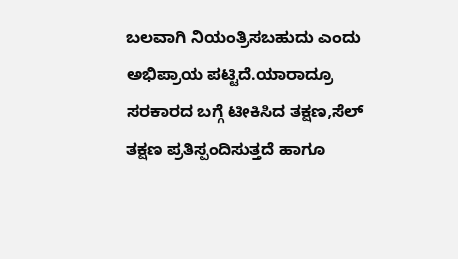ಬಲವಾಗಿ ನಿಯಂತ್ರಿಸಬಹುದು ಎಂದು ಅಭಿಪ್ರಾಯ ಪಟ್ಟಿದೆ.ಯಾರಾದ್ರೂ ಸರಕಾರದ ಬಗ್ಗೆ ಟೀಕಿಸಿದ ತಕ್ಷಣ,ಸೆಲ್ ತಕ್ಷಣ ಪ್ರತಿಸ್ಪಂದಿಸುತ್ತದೆ ಹಾಗೂ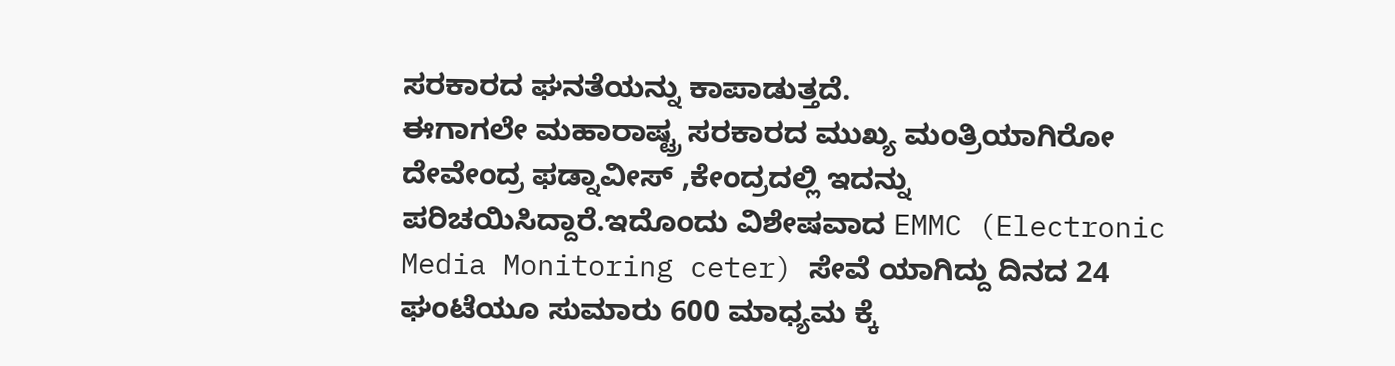ಸರಕಾರದ ಘನತೆಯನ್ನು ಕಾಪಾಡುತ್ತದೆ.
ಈಗಾಗಲೇ ಮಹಾರಾಷ್ಟ್ರ ಸರಕಾರದ ಮುಖ್ಯ ಮಂತ್ರಿಯಾಗಿರೋ ದೇವೇಂದ್ರ ಫಡ್ನಾವೀಸ್ ,ಕೇಂದ್ರದಲ್ಲಿ ಇದನ್ನು ಪರಿಚಯಿಸಿದ್ದಾರೆ.ಇದೊಂದು ವಿಶೇಷವಾದ EMMC (Electronic Media Monitoring ceter) ಸೇವೆ ಯಾಗಿದ್ದು ದಿನದ 24 ಘಂಟೆಯೂ ಸುಮಾರು 600 ಮಾಧ್ಯಮ ಕ್ಕೆ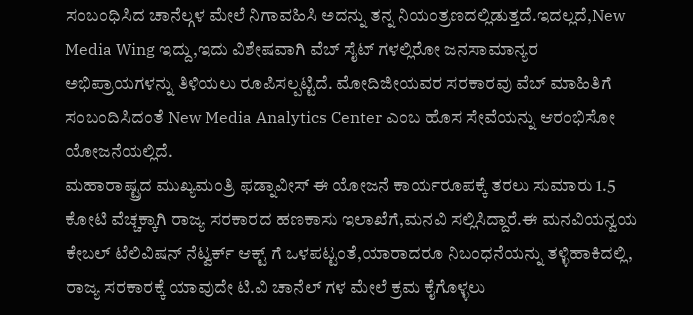ಸಂಬಂಧಿಸಿದ ಚಾನೆಲ್ಗಳ ಮೇಲೆ ನಿಗಾವಹಿಸಿ ಅದನ್ನು ತನ್ನ ನಿಯಂತ್ರಣದಲ್ಲಿಡುತ್ತದೆ.ಇದಲ್ಲದೆ,New Media Wing ಇದ್ದು,ಇದು ವಿಶೇಷವಾಗಿ ವೆಬ್ ಸೈಟ್ ಗಳಲ್ಲಿರೋ ಜನಸಾಮಾನ್ಯರ ಅಭಿಪ್ರಾಯಗಳನ್ನು ತಿಳಿಯಲು ರೂಪಿಸಲ್ಪಟ್ಟಿದೆ. ಮೋದಿಜೀಯವರ ಸರಕಾರವು ವೆಬ್ ಮಾಹಿತಿಗೆ ಸಂಬಂದಿಸಿದಂತೆ New Media Analytics Center ಎಂಬ ಹೊಸ ಸೇವೆಯನ್ನು ಆರಂಭಿಸೋ ಯೋಜನೆಯಲ್ಲಿದೆ.
ಮಹಾರಾಷ್ಟ್ರದ ಮುಖ್ಯಮಂತ್ರಿ ಫಡ್ನಾವೀಸ್ ಈ ಯೋಜನೆ ಕಾರ್ಯರೂಪಕ್ಕೆ ತರಲು ಸುಮಾರು 1.5 ಕೋಟಿ ವೆಚ್ಚಕ್ಕಾಗಿ ರಾಜ್ಯ ಸರಕಾರದ ಹಣಕಾಸು ಇಲಾಖೆಗೆ,ಮನವಿ ಸಲ್ಲಿಸಿದ್ದಾರೆ.ಈ ಮನವಿಯನ್ವಯ ಕೇಬಲ್ ಟೆಲಿವಿಷನ್ ನೆಟ್ವರ್ಕ್ ಆಕ್ಟ್ ಗೆ ಒಳಪಟ್ಟಂತೆ,ಯಾರಾದರೂ ನಿಬಂಧನೆಯನ್ನು ತಳ್ಳಿಹಾಕಿದಲ್ಲಿ, ರಾಜ್ಯ ಸರಕಾರಕ್ಕೆ ಯಾವುದೇ ಟಿ.ವಿ ಚಾನೆಲ್ ಗಳ ಮೇಲೆ ಕ್ರಮ ಕೈಗೊಳ್ಳಲು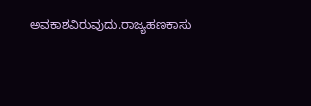ಅವಕಾಶವಿರುವುದು.ರಾಜ್ಯಹಣಕಾಸು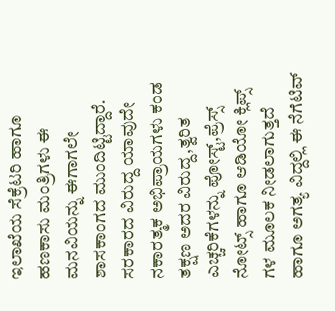ಇಲಾಖೆಯ ಸೆಕ್ರೆಟರಿ ಹಾಗೂ ಹಣಕಾಸು ಮಂತ್ರಿಗಳು ಈ ಮನವಿಯನ್ನು ಈಗಾಗಲೇ ಶಾಸಕಾಂಗದ ಮುಂದಿಟ್ಟಿದ್ದಾರೆ.
ಸರಕಾರದ ವಿರುದ್ದ ಯಾವುದೇ ನಕಾರತ್ಮಕ ಅಭಿಪ್ರಾಯಗಳು ಕಂಡ ತಕ್ಷಣ ಅದರ ವಿರುದ್ದ,ತ್ವರಿತ ಎಚ್ಚರಿಕೆಗಳನ್ನು ಪೋಸ್ಟ್,ಪ್ರೆಸ್ಸ್ ನೋಟ್ಸ್ ಹಾಗೂ ಆಡಿಯೋ ಕ್ಲಿಪ್ಸ್ ಗಳ ಮೂಲಕ ನೀಡಲಾಗುತ್ತದೆ ಹಾಗೂ ಅಗತ್ಯ ವಿದ್ದಲ್ಲಿ ಈ ನೆಗೆಟಿವ್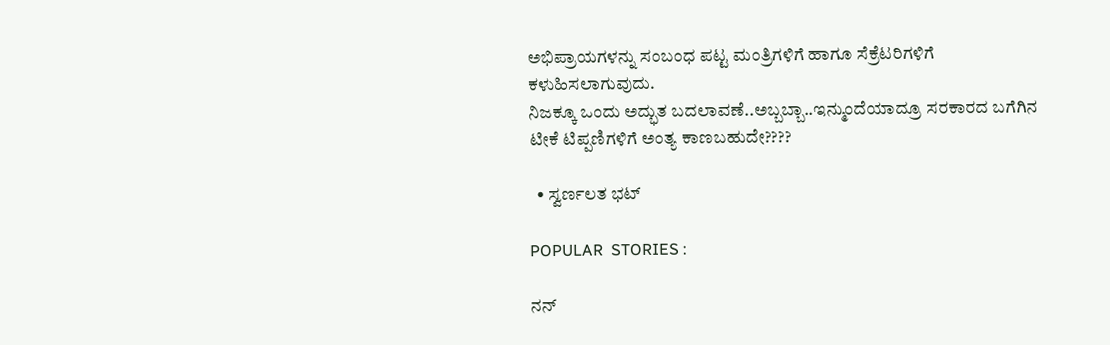ಅಭಿಪ್ರಾಯಗಳನ್ನು ಸಂಬಂಧ ಪಟ್ಟ ಮಂತ್ರಿಗಳಿಗೆ ಹಾಗೂ ಸೆಕ್ರೆಟರಿಗಳಿಗೆ ಕಳುಹಿಸಲಾಗುವುದು.
ನಿಜಕ್ಕೂ ಒಂದು ಅದ್ಭುತ ಬದಲಾವಣೆ..ಅಬ್ಬಬ್ಬಾ..ಇನ್ಮುಂದೆಯಾದ್ರೂ ಸರಕಾರದ ಬಗೆಗಿನ ಟೀಕೆ ಟಿಪ್ಪಣಿಗಳಿಗೆ ಅಂತ್ಯ ಕಾಣಬಹುದೇ????

  • ಸ್ವರ್ಣಲತ ಭಟ್

POPULAR  STORIES :

ನನ್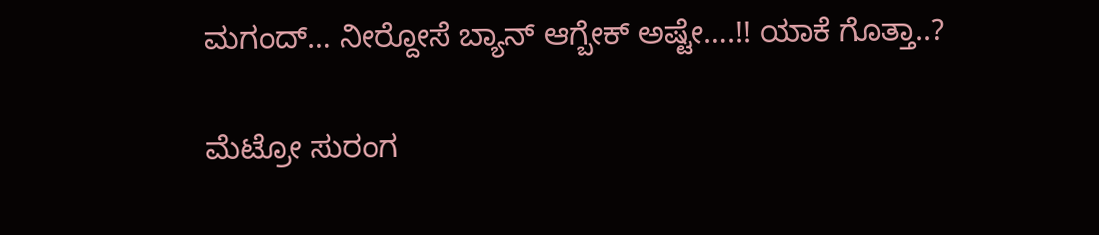ಮಗಂದ್… ನೀರ್‍ದೋಸೆ ಬ್ಯಾನ್ ಆಗ್ಬೇಕ್ ಅಷ್ಟೇ….!! ಯಾಕೆ ಗೊತ್ತಾ..?

ಮೆಟ್ರೋ ಸುರಂಗ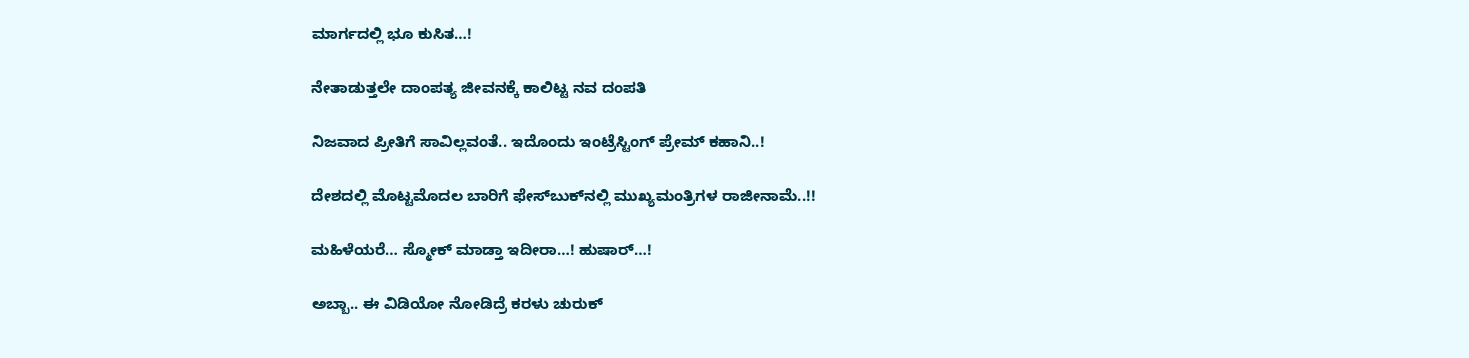ಮಾರ್ಗದಲ್ಲಿ ಭೂ ಕುಸಿತ…!

ನೇತಾಡುತ್ತಲೇ ದಾಂಪತ್ಯ ಜೀವನಕ್ಕೆ ಕಾಲಿಟ್ಟ ನವ ದಂಪತಿ

ನಿಜವಾದ ಪ್ರೀತಿಗೆ ಸಾವಿಲ್ಲವಂತೆ.. ಇದೊಂದು ಇಂಟ್ರೆಸ್ಟಿಂಗ್ ಪ್ರೇಮ್ ಕಹಾನಿ..!

ದೇಶದಲ್ಲಿ ಮೊಟ್ಟಮೊದಲ ಬಾರಿಗೆ ಫೇಸ್‍ಬುಕ್‍ನಲ್ಲಿ ಮುಖ್ಯಮಂತ್ರಿಗಳ ರಾಜೀನಾಮೆ..!!

ಮಹಿಳೆಯರೆ… ಸ್ಮೋಕ್ ಮಾಡ್ತಾ ಇದೀರಾ…! ಹುಷಾರ್…!

ಅಬ್ಬಾ.. ಈ ವಿಡಿಯೋ ನೋಡಿದ್ರೆ ಕರಳು ಚುರುಕ್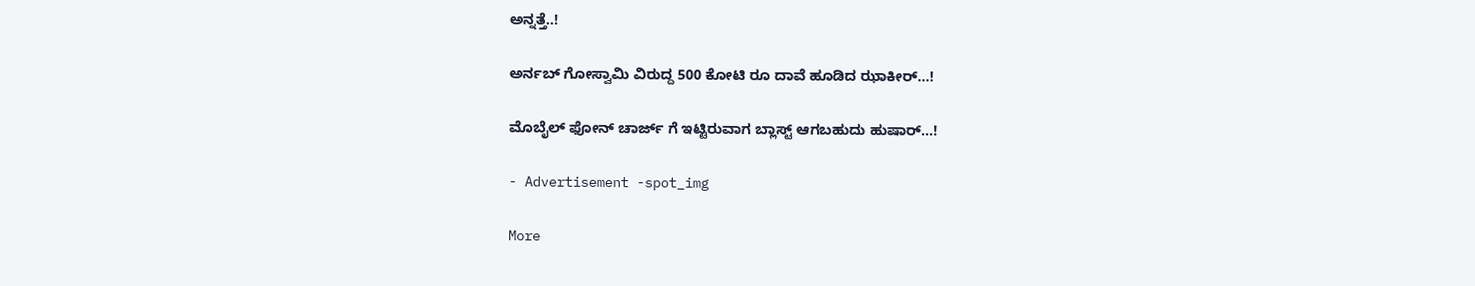ಅನ್ನತ್ತೆ..!

ಅರ್ನಬ್ ಗೋಸ್ವಾಮಿ ವಿರುದ್ದ 500 ಕೋಟಿ ರೂ ದಾವೆ ಹೂಡಿದ ಝಾಕೀರ್…!

ಮೊಬೈಲ್ ಫೋನ್ ಚಾರ್ಜ್ ಗೆ ಇಟ್ಟಿರುವಾಗ ಬ್ಲಾಸ್ಟ್ ಆಗಬಹುದು ಹುಷಾರ್…!

- Advertisement -spot_img

More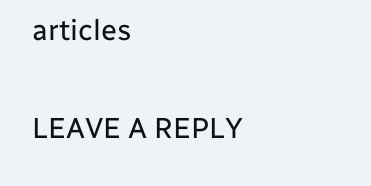articles

LEAVE A REPLY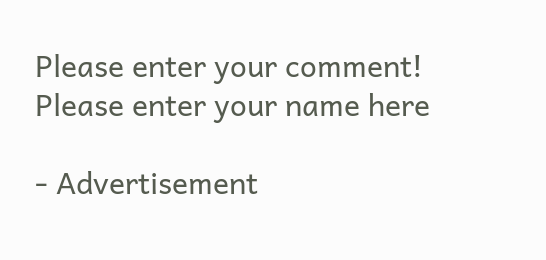Please enter your comment!
Please enter your name here

- Advertisement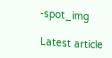-spot_img

Latest article